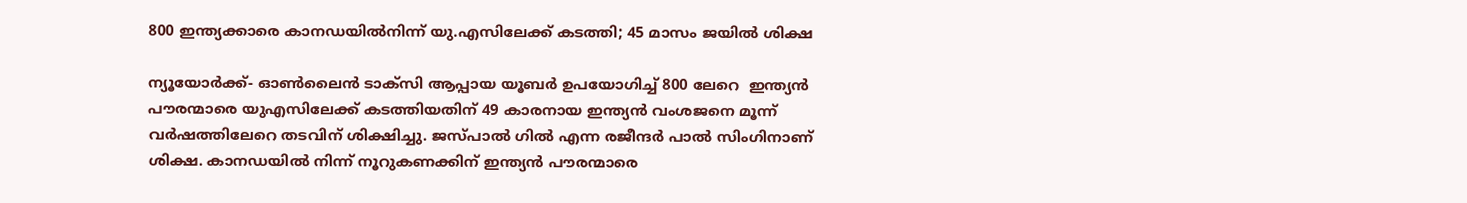800 ഇന്ത്യക്കാരെ കാനഡയില്‍നിന്ന് യു.എസിലേക്ക് കടത്തി; 45 മാസം ജയില്‍ ശിക്ഷ

ന്യൂയോര്‍ക്ക്- ഓണ്‍ലൈന്‍ ടാക്‌സി ആപ്പായ യൂബര്‍ ഉപയോഗിച്ച് 800 ലേറെ  ഇന്ത്യന്‍ പൗരന്മാരെ യുഎസിലേക്ക് കടത്തിയതിന് 49 കാരനായ ഇന്ത്യന്‍ വംശജനെ മൂന്ന് വര്‍ഷത്തിലേറെ തടവിന് ശിക്ഷിച്ചു. ജസ്പാല്‍ ഗില്‍ എന്ന രജീന്ദര്‍ പാല്‍ സിംഗിനാണ് ശിക്ഷ. കാനഡയില്‍ നിന്ന് നൂറുകണക്കിന് ഇന്ത്യന്‍ പൗരന്മാരെ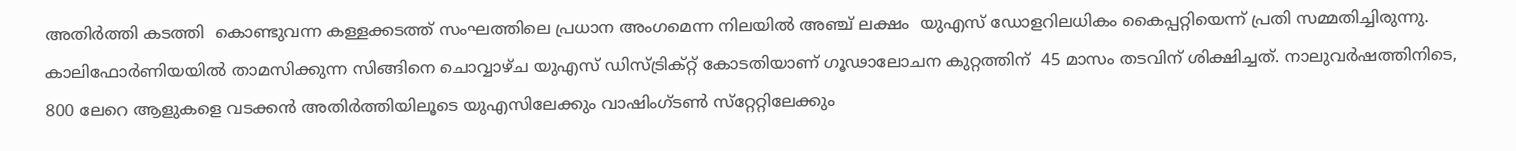അതിര്‍ത്തി കടത്തി  കൊണ്ടുവന്ന കള്ളക്കടത്ത് സംഘത്തിലെ പ്രധാന അംഗമെന്ന നിലയില്‍ അഞ്ച് ലക്ഷം  യുഎസ് ഡോളറിലധികം കൈപ്പറ്റിയെന്ന് പ്രതി സമ്മതിച്ചിരുന്നു.
കാലിഫോര്‍ണിയയില്‍ താമസിക്കുന്ന സിങ്ങിനെ ചൊവ്വാഴ്ച യുഎസ് ഡിസ്ട്രിക്റ്റ് കോടതിയാണ് ഗൂഢാലോചന കുറ്റത്തിന്  45 മാസം തടവിന് ശിക്ഷിച്ചത്. നാലുവര്‍ഷത്തിനിടെ, 800 ലേറെ ആളുകളെ വടക്കന്‍ അതിര്‍ത്തിയിലൂടെ യുഎസിലേക്കും വാഷിംഗ്ടണ്‍ സ്‌റ്റേറ്റിലേക്കും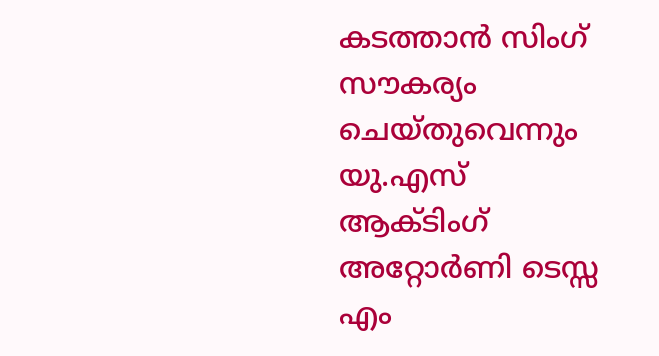കടത്താന്‍ സിംഗ്  സൗകര്യം ചെയ്തുവെന്നും യു.എസ് ആക്ടിംഗ് അറ്റോര്‍ണി ടെസ്സ എം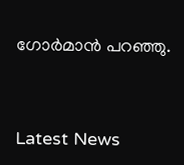ഗോര്‍മാന്‍ പറഞ്ഞു.



Latest News